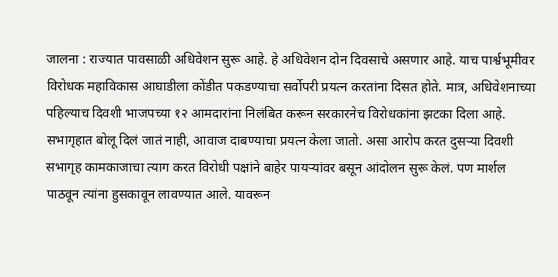जालना : राज्यात पावसाळी अधिवेशन सुरू आहे. हे अधिवेशन दोन दिवसाचे असणार आहे. याच पार्श्वभूमीवर विरोधक महाविकास आघाडीला कोंडीत पकडण्याचा सर्वोपरी प्रयत्न करतांना दिसत होते. मात्र, अधिवेशनाच्या पहिल्याच दिवशी भाजपच्या १२ आमदारांना निलंबित करून सरकारनेच विरोधकांना झटका दिला आहे.
सभागृहात बोलू दिलं जातं नाही, आवाज दाबण्याचा प्रयत्न केला जातो. असा आरोप करत दुसऱ्या दिवशी सभागृह कामकाजाचा त्याग करत विरोधी पक्षांने बाहेर पायऱ्यांवर बसून आंदोलन सुरू केलं. पण मार्शल पाठवून त्यांना हुसकावून लावण्यात आले. यावरून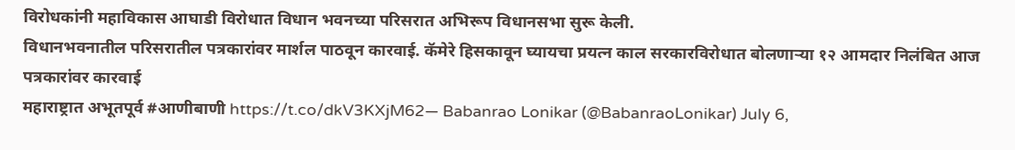विरोधकांनी महाविकास आघाडी विरोधात विधान भवनच्या परिसरात अभिरूप विधानसभा सुरू केली.
विधानभवनातील परिसरातील पत्रकारांवर मार्शल पाठवून कारवाई. कॅमेरे हिसकावून घ्यायचा प्रयत्न काल सरकारविरोधात बोलणाऱ्या १२ आमदार निलंबित आज पत्रकारांवर कारवाई
महाराष्ट्रात अभूतपूर्व #आणीबाणी https://t.co/dkV3KXjM62— Babanrao Lonikar (@BabanraoLonikar) July 6,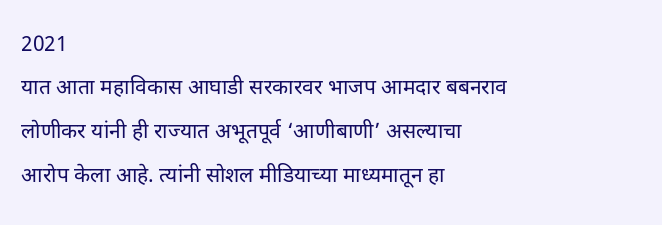2021
यात आता महाविकास आघाडी सरकारवर भाजप आमदार बबनराव लोणीकर यांनी ही राज्यात अभूतपूर्व ‘आणीबाणी’ असल्याचा आरोप केला आहे. त्यांनी सोशल मीडियाच्या माध्यमातून हा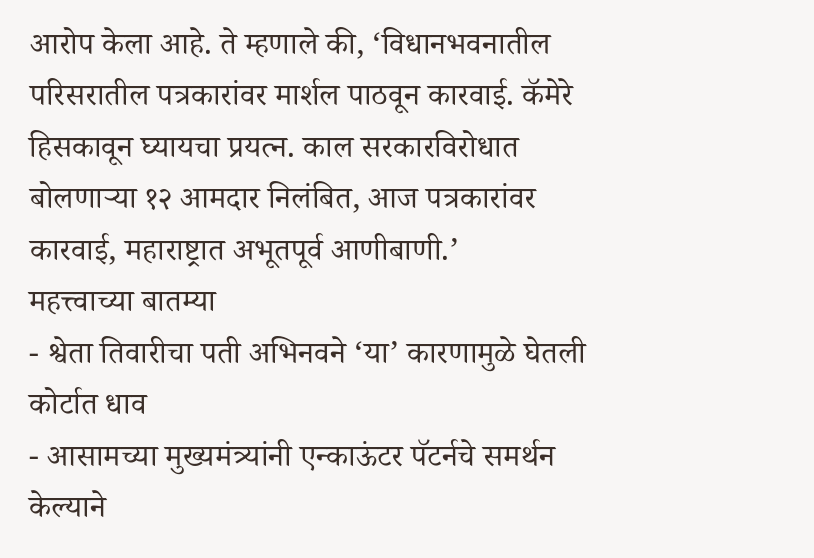आरोप केला आहे. ते म्हणाले की, ‘विधानभवनातील परिसरातील पत्रकारांवर मार्शल पाठवून कारवाई. कॅमेरे हिसकावून घ्यायचा प्रयत्न. काल सरकारविरोधात बोलणाऱ्या १२ आमदार निलंबित, आज पत्रकारांवर कारवाई, महाराष्ट्रात अभूतपूर्व आणीबाणी.’
महत्त्वाच्या बातम्या
- श्वेता तिवारीचा पती अभिनवने ‘या’ कारणामुळे घेतली कोर्टात धाव
- आसामच्या मुख्यमंत्र्यांनी एन्काऊंटर पॅटर्नचे समर्थन केल्याने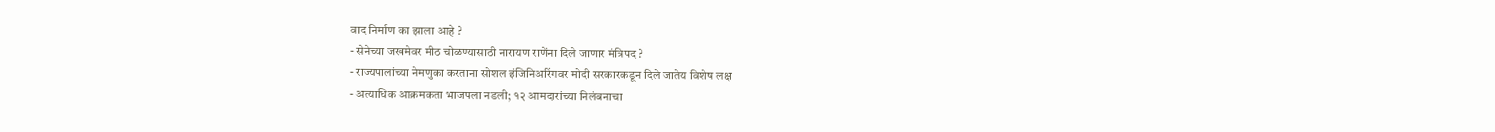वाद निर्माण का झाला आहे ?
- सेनेच्या जखमेवर मीठ चोळण्यासाठी नारायण राणेंना दिले जाणार मंत्रिपद ?
- राज्यपालांच्या नेमणुका करताना सोशल इंजिनिअरिंगवर मोदी सरकारकडून दिले जातेय विशेष लक्ष
- अत्याधिक आक्रमकता भाजपला नडली; १२ आमदारांच्या निलंबनाचा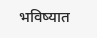भविष्यात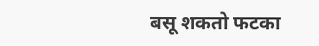बसू शकतो फटका